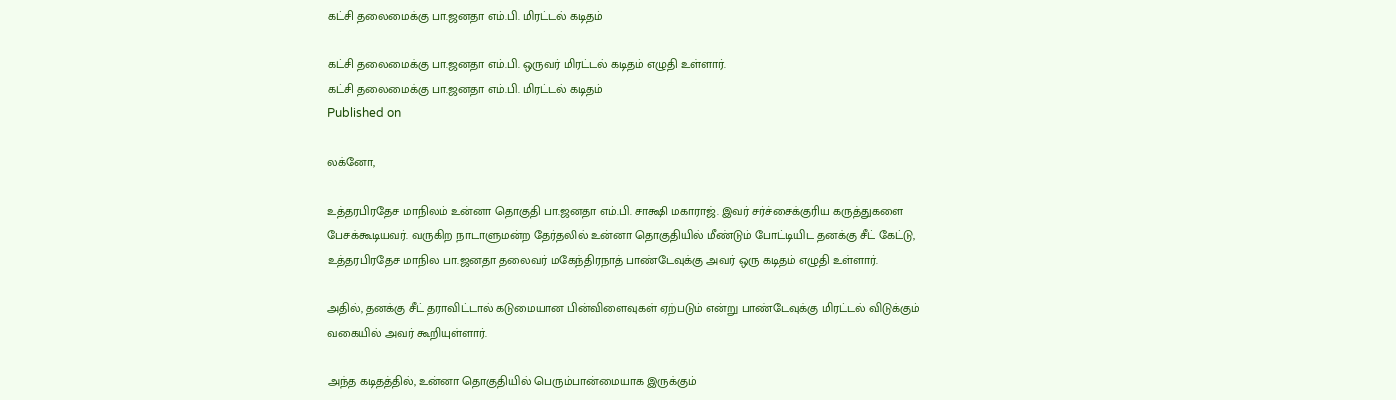கட்சி தலைமைக்கு பா.ஜனதா எம்.பி. மிரட்டல் கடிதம்

கட்சி தலைமைக்கு பா.ஜனதா எம்.பி. ஒருவர் மிரட்டல் கடிதம் எழுதி உள்ளார்.
கட்சி தலைமைக்கு பா.ஜனதா எம்.பி. மிரட்டல் கடிதம்
Published on

லக்னோ,

உத்தரபிரதேச மாநிலம் உன்னா தொகுதி பா.ஜனதா எம்.பி. சாக்ஷி மகாராஜ். இவர் சர்ச்சைக்குரிய கருத்துகளை பேசக்கூடியவர். வருகிற நாடாளுமன்ற தேர்தலில் உன்னா தொகுதியில் மீண்டும் போட்டியிட தனக்கு சீட் கேட்டு, உத்தரபிரதேச மாநில பா.ஜனதா தலைவர் மகேந்திரநாத் பாண்டேவுக்கு அவர் ஒரு கடிதம் எழுதி உள்ளார்.

அதில், தனக்கு சீட் தராவிட்டால் கடுமையான பின்விளைவுகள் ஏற்படும் என்று பாண்டேவுக்கு மிரட்டல் விடுக்கும் வகையில் அவர் கூறியுள்ளார்.

அந்த கடிதத்தில், உன்னா தொகுதியில் பெரும்பான்மையாக இருக்கும்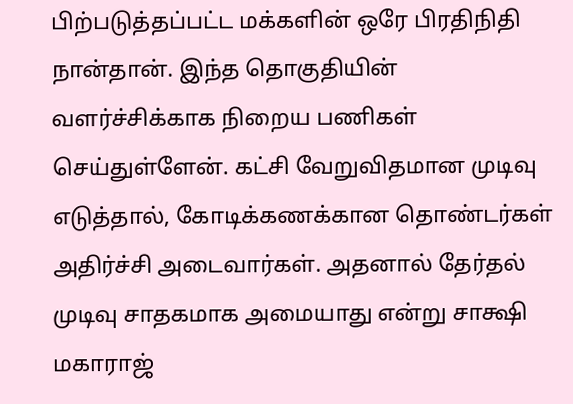பிற்படுத்தப்பட்ட மக்களின் ஒரே பிரதிநிதி நான்தான். இந்த தொகுதியின் வளர்ச்சிக்காக நிறைய பணிகள் செய்துள்ளேன். கட்சி வேறுவிதமான முடிவு எடுத்தால், கோடிக்கணக்கான தொண்டர்கள் அதிர்ச்சி அடைவார்கள். அதனால் தேர்தல் முடிவு சாதகமாக அமையாது என்று சாக்ஷி மகாராஜ்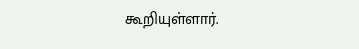கூறியுள்ளார்.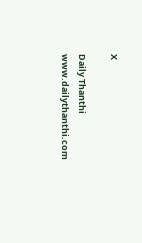X

Daily Thanthi
www.dailythanthi.com